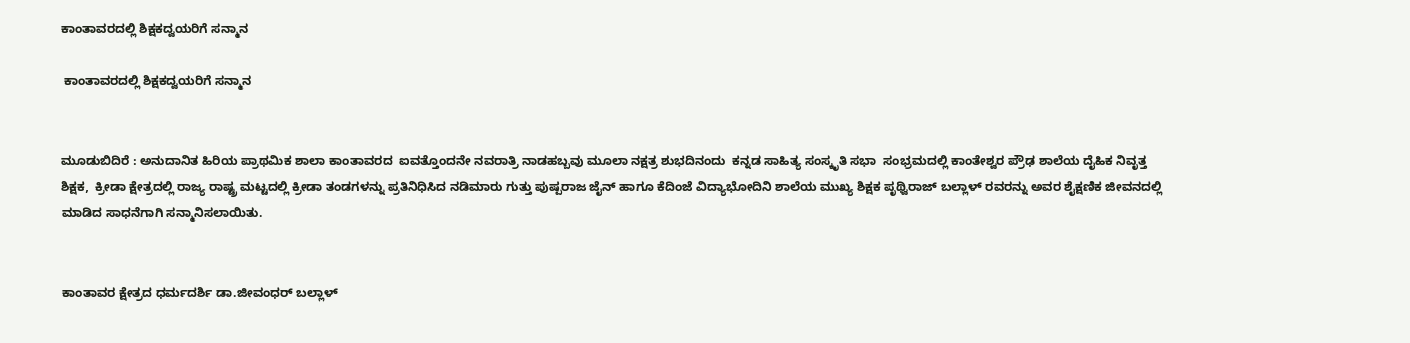ಕಾಂತಾವರದಲ್ಲಿ ಶಿಕ್ಷಕದ್ವಯರಿಗೆ ಸನ್ಮಾನ

 ಕಾಂತಾವರದಲ್ಲಿ ಶಿಕ್ಷಕದ್ವಯರಿಗೆ ಸನ್ಮಾನ


ಮೂಡುಬಿದಿರೆ : ಅನುದಾನಿತ ಹಿರಿಯ ಪ್ರಾಥಮಿಕ ಶಾಲಾ ಕಾಂತಾವರದ  ಐವತ್ತೊಂದನೇ ನವರಾತ್ರಿ ನಾಡಹಬ್ಬವು ಮೂಲಾ ನಕ್ಷತ್ರ ಶುಭದಿನಂದು  ಕನ್ನಡ ಸಾಹಿತ್ಯ ಸಂಸ್ಕೃತಿ ಸಭಾ  ಸಂಭ್ರಮದಲ್ಲಿ ಕಾಂತೇಶ್ವರ ಪ್ರೌಢ ಶಾಲೆಯ ದೈಹಿಕ ನಿವೃತ್ತ ಶಿಕ್ಷಕ,  ಕ್ರೀಡಾ ಕ್ಷೇತ್ರದಲ್ಲಿ ರಾಜ್ಯ ರಾಷ್ಟ್ರ ಮಟ್ಟದಲ್ಲಿ ಕ್ರೀಡಾ ತಂಡಗಳನ್ನು ಪ್ರತಿನಿಧಿಸಿದ ನಡಿಮಾರು ಗುತ್ತು ಪುಷ್ಪರಾಜ ಜೈನ್ ಹಾಗೂ ಕೆದಿಂಜೆ ವಿದ್ಯಾಭೋದಿನಿ ಶಾಲೆಯ ಮುಖ್ಯ ಶಿಕ್ಷಕ ಪೃಥ್ವಿರಾಜ್‌ ಬಲ್ಲಾಳ್ ರವರನ್ನು ಅವರ ಶೈಕ್ಷಣಿಕ ಜೀವನದಲ್ಲಿ ಮಾಡಿದ ಸಾಧನೆಗಾಗಿ ಸನ್ಮಾನಿಸಲಾಯಿತು.


ಕಾಂತಾವರ ಕ್ಷೇತ್ರದ ಧರ್ಮದರ್ಶಿ ಡಾ.ಜೀವಂಧರ್ ಬಲ್ಲಾಳ್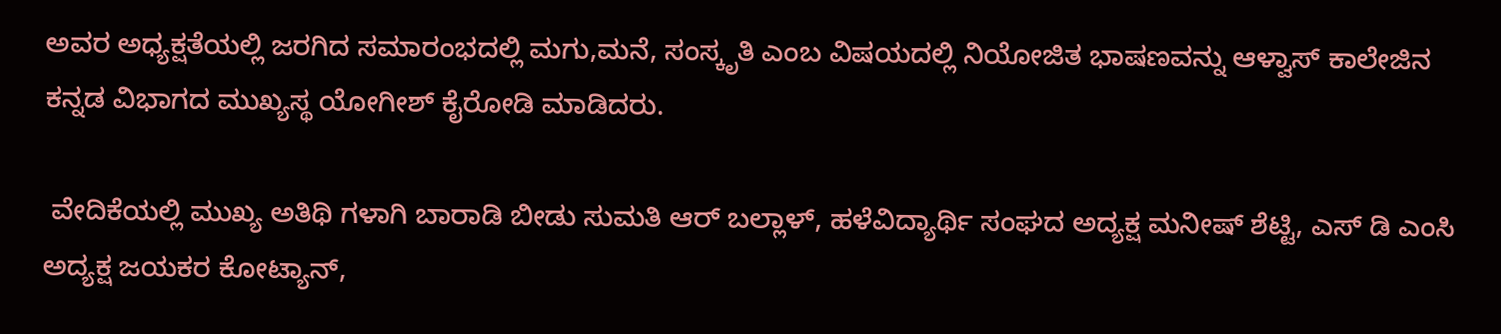ಅವರ ಅಧ್ಯಕ್ಷತೆಯಲ್ಲಿ ಜರಗಿದ ಸಮಾರಂಭದಲ್ಲಿ ಮಗು,ಮನೆ, ಸಂಸ್ಕೃತಿ ಎಂಬ ವಿಷಯದಲ್ಲಿ ನಿಯೋಜಿತ ಭಾಷಣವನ್ನು ಆಳ್ವಾಸ್ ಕಾಲೇಜಿನ ಕನ್ನಡ ವಿಭಾಗದ ಮುಖ್ಯಸ್ಥ ಯೋಗೀಶ್ ಕೈರೋಡಿ ಮಾಡಿದರು.

 ವೇದಿಕೆಯಲ್ಲಿ ಮುಖ್ಯ ಅತಿಥಿ ಗಳಾಗಿ ಬಾರಾಡಿ ಬೀಡು ಸುಮತಿ ಆರ್ ಬಲ್ಲಾಳ್, ಹಳೆವಿದ್ಯಾರ್ಥಿ ಸಂಘದ ಅದ್ಯಕ್ಷ ಮನೀಷ್ ಶೆಟ್ಟಿ, ಎಸ್ ಡಿ ಎಂಸಿ ಅದ್ಯಕ್ಷ ಜಯಕರ ಕೋಟ್ಯಾನ್,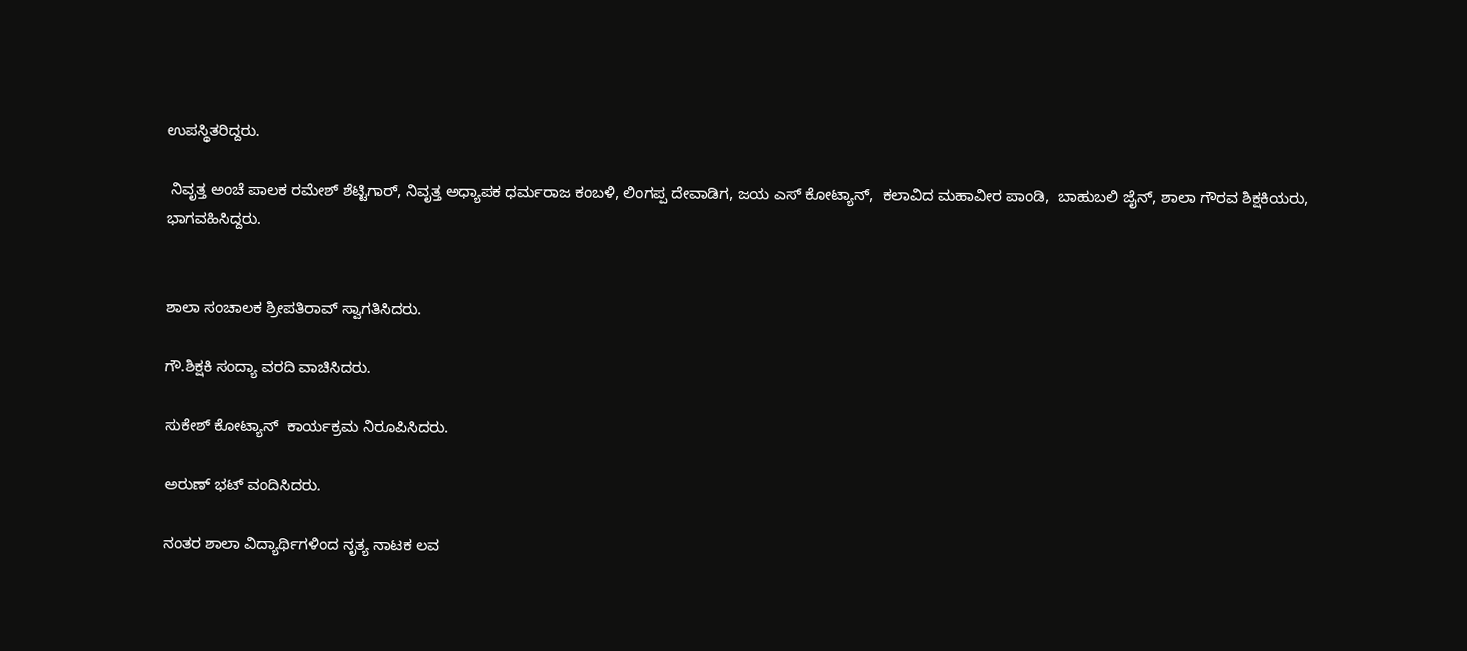ಉಪಸ್ಥಿತರಿದ್ದರು.

 ನಿವೃತ್ತ ಅಂಚೆ ಪಾಲಕ ರಮೇಶ್ ಶೆಟ್ಟಿಗಾರ್, ನಿವೃತ್ತ ಅಧ್ಯಾಪಕ ಧರ್ಮರಾಜ ಕಂಬಳಿ, ಲಿಂಗಪ್ಪ ದೇವಾಡಿಗ, ಜಯ ಎಸ್ ಕೋಟ್ಯಾನ್,  ಕಲಾವಿದ ಮಹಾವೀರ ಪಾಂಡಿ,  ಬಾಹುಬಲಿ ಜೈನ್, ಶಾಲಾ ಗೌರವ ಶಿಕ್ಷಕಿಯರು, ಭಾಗವಹಿಸಿದ್ದರು.


ಶಾಲಾ ಸಂಚಾಲಕ ಶ್ರೀಪತಿರಾವ್ ಸ್ವಾಗತಿಸಿದರು.

ಗೌ.ಶಿಕ್ಷಕಿ ಸಂದ್ಯಾ ವರದಿ ವಾಚಿಸಿದರು.

ಸುಕೇಶ್ ಕೋಟ್ಯಾನ್  ಕಾರ್ಯಕ್ರಮ ನಿರೂಪಿಸಿದರು.

ಅರುಣ್ ಭಟ್ ವಂದಿಸಿದರು.

ನಂತರ ಶಾಲಾ ವಿದ್ಯಾರ್ಥಿಗಳಿಂದ ನೃತ್ಯ ನಾಟಕ ಲವ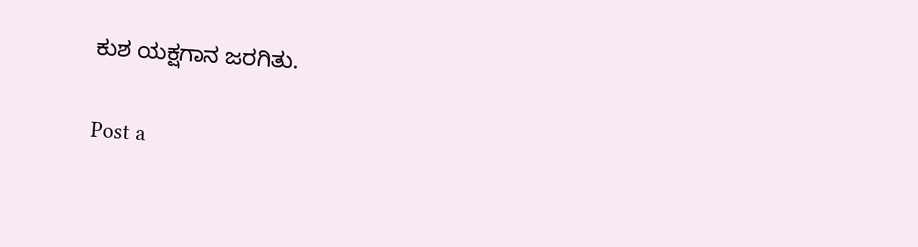ಕುಶ ಯಕ್ಷಗಾನ ಜರಗಿತು.

Post a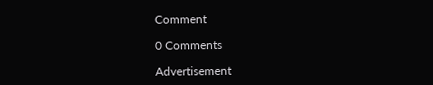Comment

0 Comments

Advertisement